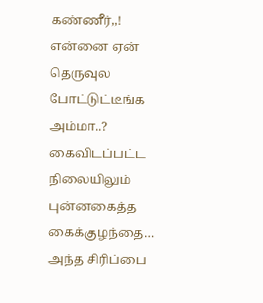கண்ணீர்,,! என்னை ஏன் தெருவுல போட்டுட்டீங்க அம்மா..? கைவிடப்பட்ட நிலையிலும் புன்னகைத்த கைக்குழந்தை… அந்த சிரிப்பை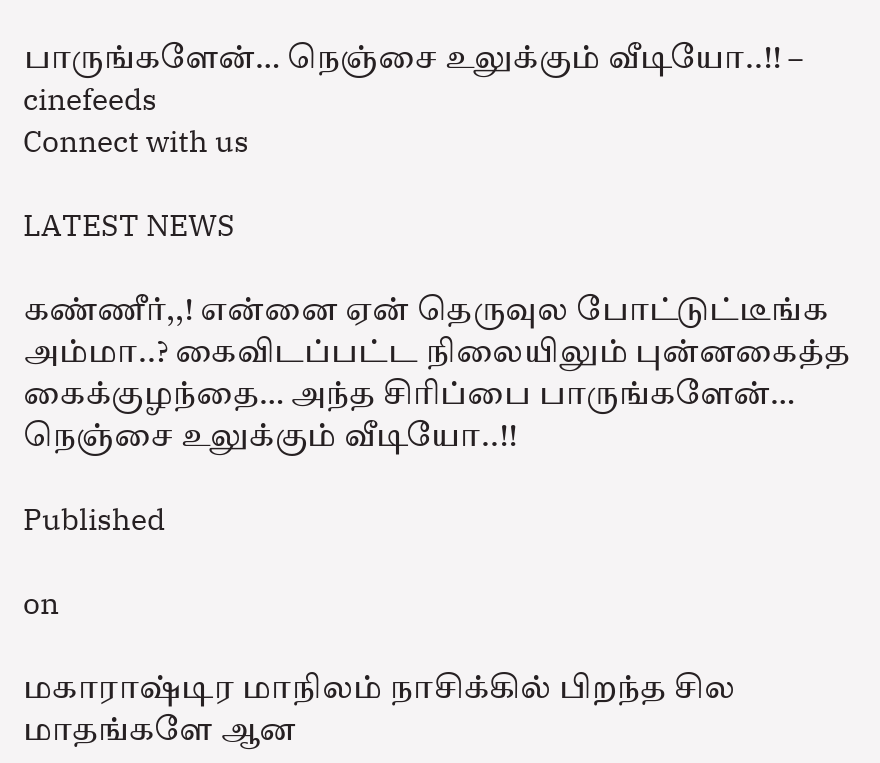பாருங்களேன்… நெஞ்சை உலுக்கும் வீடியோ..!! – cinefeeds
Connect with us

LATEST NEWS

கண்ணீர்,,! என்னை ஏன் தெருவுல போட்டுட்டீங்க அம்மா..? கைவிடப்பட்ட நிலையிலும் புன்னகைத்த கைக்குழந்தை… அந்த சிரிப்பை பாருங்களேன்… நெஞ்சை உலுக்கும் வீடியோ..!!

Published

on

மகாராஷ்டிர மாநிலம் நாசிக்கில் பிறந்த சில மாதங்களே ஆன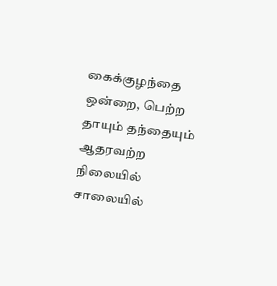கைக்குழந்தை ஒன்றை, பெற்ற தாயும் தந்தையும் ஆதரவற்ற நிலையில் சாலையில்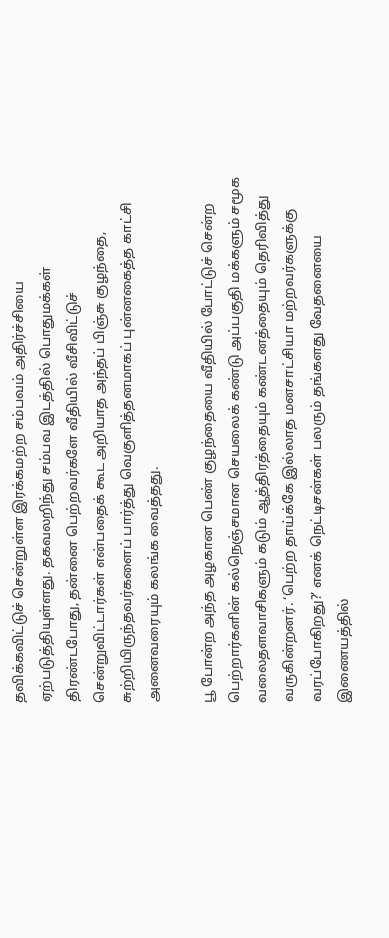தவிக்கவிட்டுச் சென்றுள்ள இரக்கமற்ற சம்பவம் அதிர்ச்சியை ஏற்படுத்தியுள்ளது. தகவலறிந்து சம்பவ இடத்தில் பொதுமக்கள் திரண்டபோது, தன்னை பெற்றவர்களே வீதியில் வீசிவிட்டுச் சென்றுவிட்டார்கள் என்பதைக் கூட அறியாத அந்தப் பிஞ்சு குழந்தை, சுற்றியிருந்தவர்களைப் பார்த்து வெகுளித்தனமாகப் புன்னகைத்த காட்சி அனைவரையும் கலங்க வைத்தது.

பூ போன்ற அந்த அழகான பெண் குழந்தையை வீதியில் போட்டுச் சென்ற பெற்றார்களின் கல்நெஞ்சமான செயலைக் கண்டு அப்பகுதி மக்களும் சமூக வலைதளவாசிகளும் கடும் ஆத்திரத்தையும் கண்டனத்தையும் தெரிவித்து வருகின்றனர். ‘பெற்ற தாய்க்கே இல்லாத மனசாட்சியா மற்றவர்களுக்கு வரப்போகிறது?’ எனக் நெட்டிசன்கள் பலரும் தங்களது வேதனையை இணையத்தில்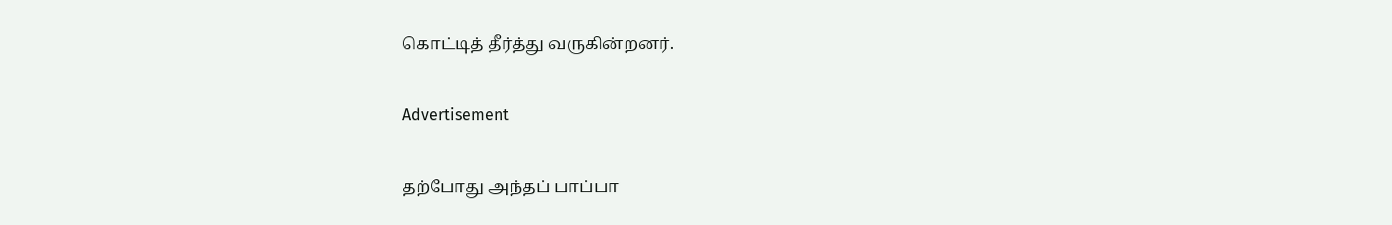கொட்டித் தீர்த்து வருகின்றனர்.

Advertisement

தற்போது அந்தப் பாப்பா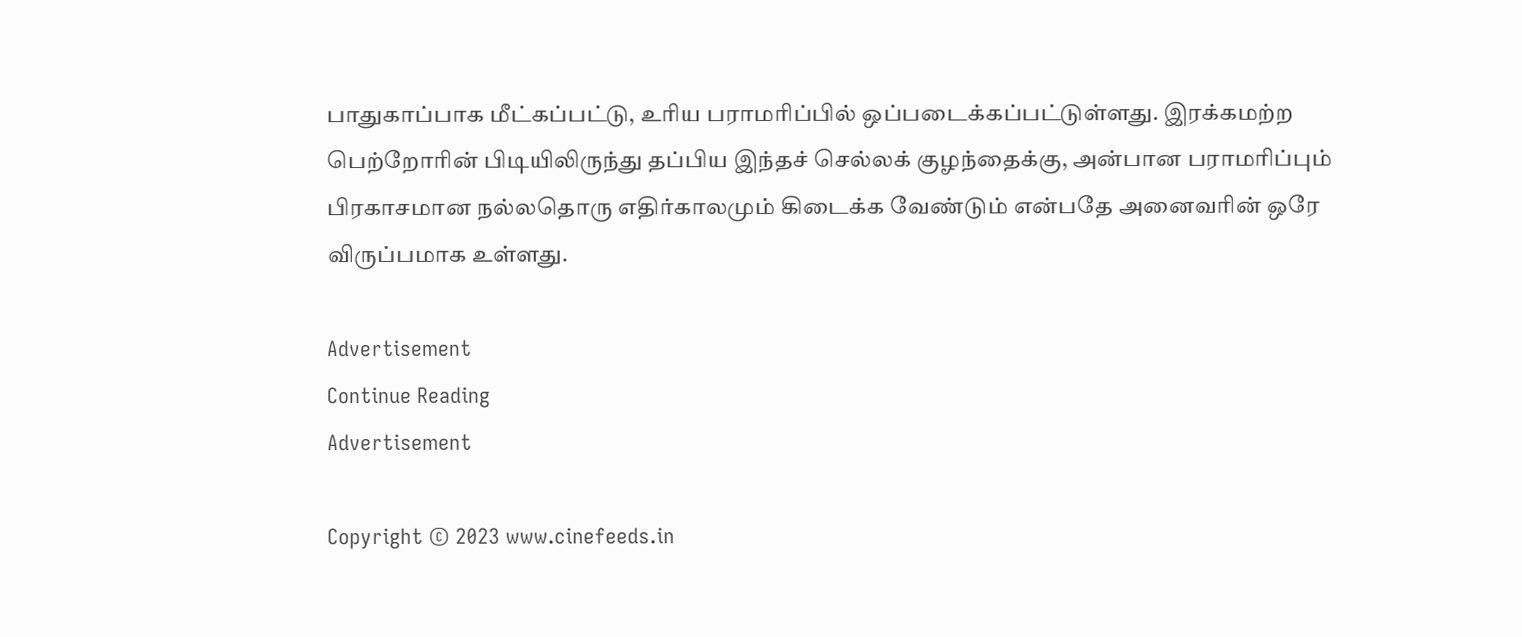பாதுகாப்பாக மீட்கப்பட்டு, உரிய பராமரிப்பில் ஒப்படைக்கப்பட்டுள்ளது. இரக்கமற்ற பெற்றோரின் பிடியிலிருந்து தப்பிய இந்தச் செல்லக் குழந்தைக்கு, அன்பான பராமரிப்பும் பிரகாசமான நல்லதொரு எதிர்காலமும் கிடைக்க வேண்டும் என்பதே அனைவரின் ஒரே விருப்பமாக உள்ளது.

Advertisement
Continue Reading
Advertisement

Copyright © 2023 www.cinefeeds.in